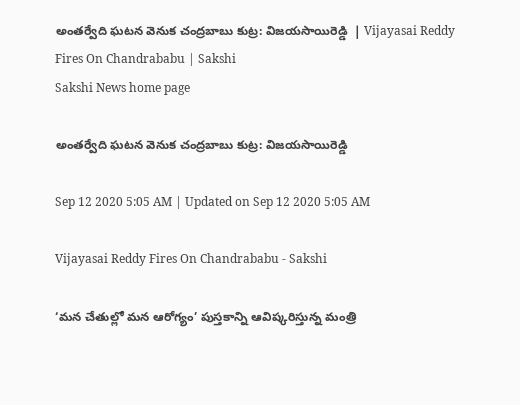అంతర్వేది ఘటన వెనుక చంద్రబాబు కుట్ర: విజయసాయిరెడ్డి  | Vijayasai Reddy Fires On Chandrababu | Sakshi
Sakshi News home page

అంతర్వేది ఘటన వెనుక చంద్రబాబు కుట్ర: విజయసాయిరెడ్డి

Sep 12 2020 5:05 AM | Updated on Sep 12 2020 5:05 AM

Vijayasai Reddy Fires On Chandrababu - Sakshi

‘మన చేతుల్లో మన ఆరోగ్యం’ పుస్తకాన్ని ఆవిష్కరిస్తున్న మంత్రి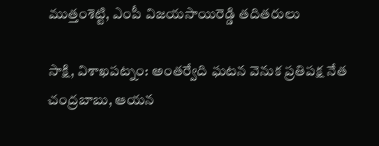ముత్తంశెట్టి, ఎంపీ విజయసాయిరెడ్డి తదితరులు

సాక్షి, విశాఖపట్నం: అంతర్వేది ఘటన వెనుక ప్రతిపక్ష నేత చంద్రబాబు, ఆయన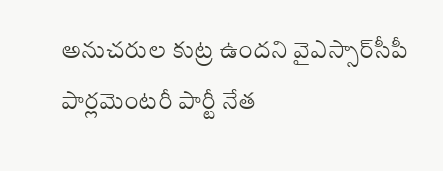అనుచరుల కుట్ర ఉందని వైఎస్సార్‌సీపీ పార్లమెంటరీ పార్టీ నేత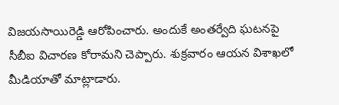విజయసాయిరెడ్డి ఆరోపించారు. అందుకే అంతర్వేది ఘటనపై సీబీఐ విచారణ కోరామని చెప్పారు. శుక్రవారం ఆయన విశాఖలో మీడియాతో మాట్లాడారు.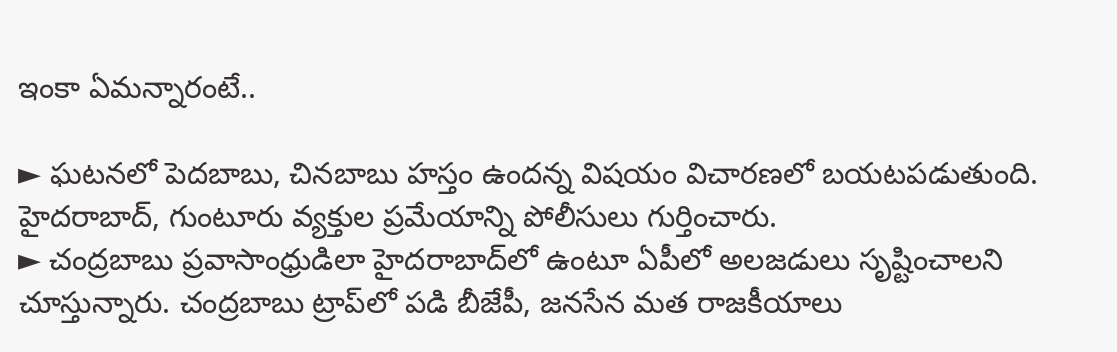ఇంకా ఏమన్నారంటే..

► ఘటనలో పెదబాబు, చినబాబు హస్తం ఉందన్న విషయం విచారణలో బయటపడుతుంది.  హైదరాబాద్, గుంటూరు వ్యక్తుల ప్రమేయాన్ని పోలీసులు గుర్తించారు.
► చంద్రబాబు ప్రవాసాంధ్రుడిలా హైదరాబాద్‌లో ఉంటూ ఏపీలో అలజడులు సృష్టించాలని చూస్తున్నారు. చంద్రబాబు ట్రాప్‌లో పడి బీజేపీ, జనసేన మత రాజకీయాలు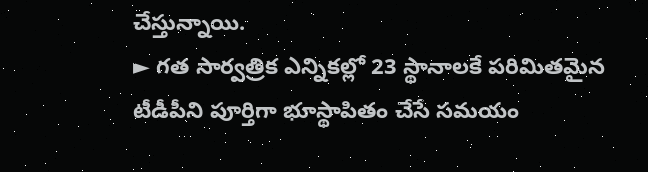చేస్తున్నాయి.
► గత సార్వత్రిక ఎన్నికల్లో 23 స్థానాలకే పరిమితమైన టీడీపీని పూర్తిగా భూస్థాపితం చేసే సమయం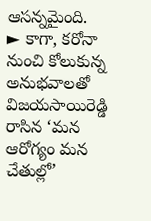ఆసన్నమైంది.
► కాగా, కరోనా నుంచి కోలుకున్న అనుభవాలతో విజయసాయిరెడ్డి రాసిన ‘మన ఆరోగ్యం మన చేతుల్లో’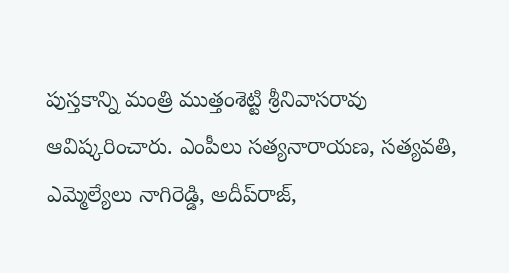పుస్తకాన్ని మంత్రి ముత్తంశెట్టి శ్రీనివాసరావు ఆవిష్కరించారు. ఎంపీలు సత్యనారాయణ, సత్యవతి, ఎమ్మెల్యేలు నాగిరెడ్డి, అదీప్‌రాజ్,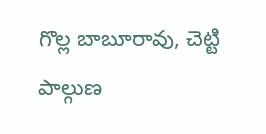గొల్ల బాబూరావు, చెట్టి పాల్గుణ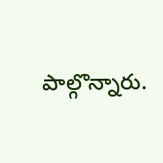పాల్గొన్నారు.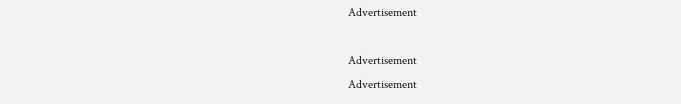Advertisement

Advertisement
Advertisement